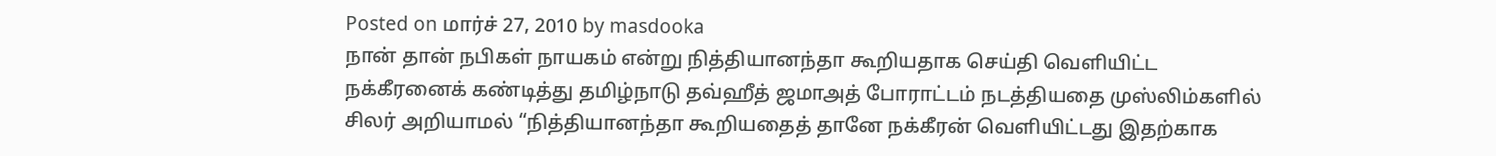Posted on மார்ச் 27, 2010 by masdooka
நான் தான் நபிகள் நாயகம் என்று நித்தியானந்தா கூறியதாக செய்தி வெளியிட்ட நக்கீரனைக் கண்டித்து தமிழ்நாடு தவ்ஹீத் ஜமாஅத் போராட்டம் நடத்தியதை முஸ்லிம்களில் சிலர் அறியாமல் “நித்தியானந்தா கூறியதைத் தானே நக்கீரன் வெளியிட்டது இதற்காக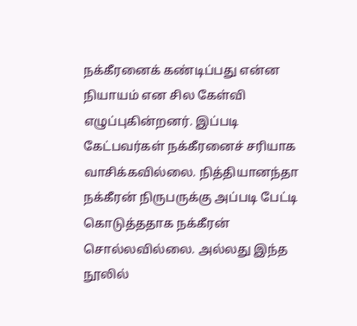நக்கீரனைக் கண்டிப்பது என்ன நியாயம் என சில கேள்வி எழுப்புகின்றனர். இப்படி கேட்பவர்கள் நக்கீரனைச் சரியாக வாசிக்கவில்லை. நித்தியானந்தா நக்கீரன் நிருபருக்கு அப்படி பேட்டி கொடுத்ததாக நக்கீரன் சொல்லவில்லை. அல்லது இந்த நூலில்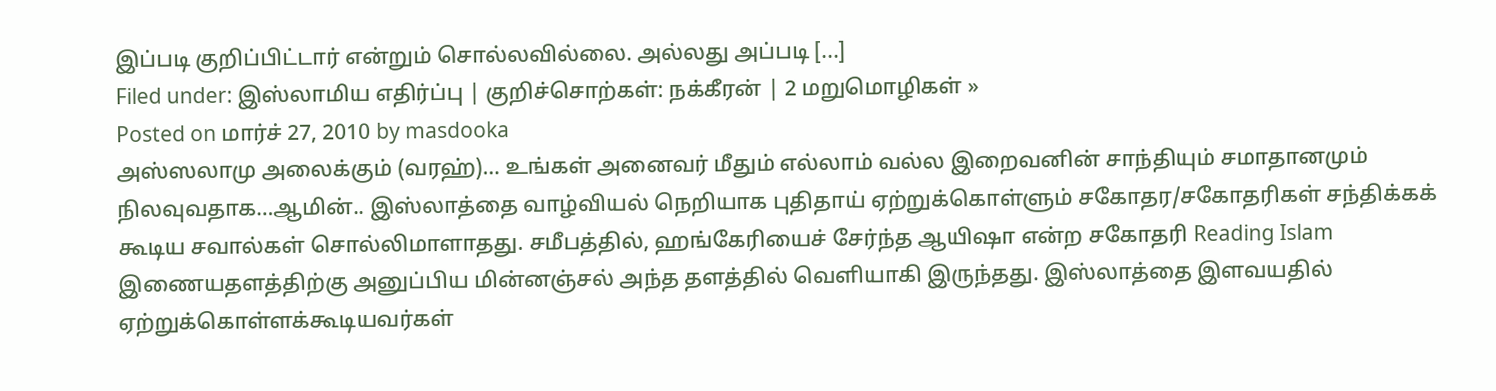இப்படி குறிப்பிட்டார் என்றும் சொல்லவில்லை. அல்லது அப்படி [...]
Filed under: இஸ்லாமிய எதிர்ப்பு | குறிச்சொற்கள்: நக்கீரன் | 2 மறுமொழிகள் »
Posted on மார்ச் 27, 2010 by masdooka
அஸ்ஸலாமு அலைக்கும் (வரஹ்)… உங்கள் அனைவர் மீதும் எல்லாம் வல்ல இறைவனின் சாந்தியும் சமாதானமும் நிலவுவதாக…ஆமின்.. இஸ்லாத்தை வாழ்வியல் நெறியாக புதிதாய் ஏற்றுக்கொள்ளும் சகோதர/சகோதரிகள் சந்திக்கக் கூடிய சவால்கள் சொல்லிமாளாதது. சமீபத்தில், ஹங்கேரியைச் சேர்ந்த ஆயிஷா என்ற சகோதரி Reading Islam இணையதளத்திற்கு அனுப்பிய மின்னஞ்சல் அந்த தளத்தில் வெளியாகி இருந்தது. இஸ்லாத்தை இளவயதில் ஏற்றுக்கொள்ளக்கூடியவர்கள்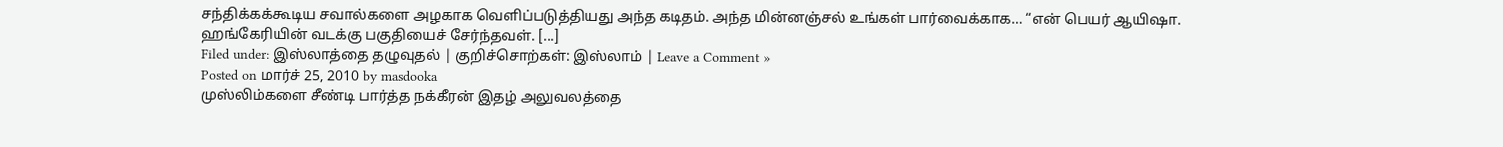சந்திக்கக்கூடிய சவால்களை அழகாக வெளிப்படுத்தியது அந்த கடிதம். அந்த மின்னஞ்சல் உங்கள் பார்வைக்காக… “என் பெயர் ஆயிஷா. ஹங்கேரியின் வடக்கு பகுதியைச் சேர்ந்தவள். [...]
Filed under: இஸ்லாத்தை தழுவுதல் | குறிச்சொற்கள்: இஸ்லாம் | Leave a Comment »
Posted on மார்ச் 25, 2010 by masdooka
முஸ்லிம்களை சீண்டி பார்த்த நக்கீரன் இதழ் அலுவலத்தை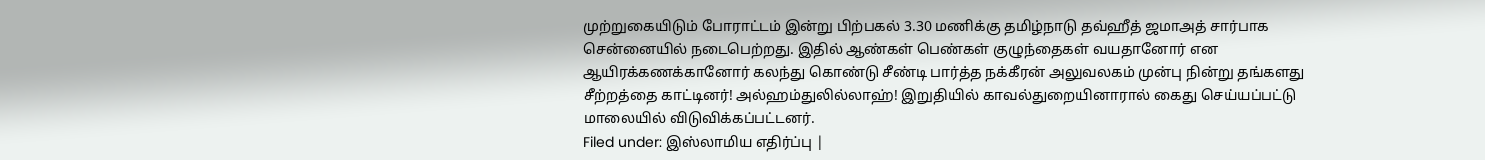முற்றுகையிடும் போராட்டம் இன்று பிற்பகல் 3.30 மணிக்கு தமிழ்நாடு தவ்ஹீத் ஜமாஅத் சார்பாக சென்னையில் நடைபெற்றது. இதில் ஆண்கள் பெண்கள் குழுந்தைகள் வயதானோர் என ஆயிரக்கணக்கானோர் கலந்து கொண்டு சீண்டி பார்த்த நக்கீரன் அலுவலகம் முன்பு நின்று தங்களது சீற்றத்தை காட்டினர்! அல்ஹம்துலில்லாஹ்! இறுதியில் காவல்துறையினாரால் கைது செய்யப்பட்டு மாலையில் விடுவிக்கப்பட்டனர்.
Filed under: இஸ்லாமிய எதிர்ப்பு |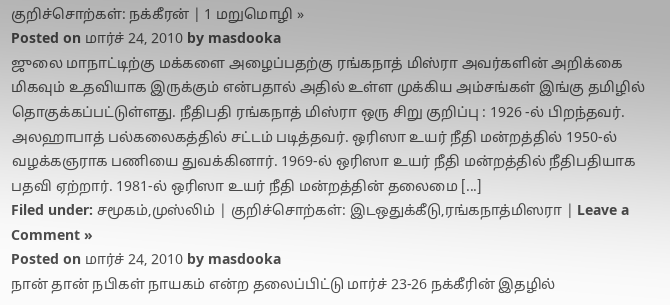குறிச்சொற்கள்: நக்கீரன் | 1 மறுமொழி »
Posted on மார்ச் 24, 2010 by masdooka
ஜுலை மாநாட்டிற்கு மக்களை அழைப்பதற்கு ரங்கநாத் மிஸ்ரா அவர்களின் அறிக்கை மிகவும் உதவியாக இருக்கும் என்பதால் அதில் உள்ள முக்கிய அம்சங்கள் இங்கு தமிழில் தொகுக்கப்பட்டுள்ளது. நீதிபதி ரங்கநாத் மிஸ்ரா ஒரு சிறு குறிப்பு : 1926 -ல் பிறந்தவர். அலஹாபாத் பல்கலைகத்தில் சட்டம் படித்தவர். ஒரிஸா உயர் நீதி மன்றத்தில் 1950-ல் வழக்கஞராக பணியை துவக்கினார். 1969-ல் ஒரிஸா உயர் நீதி மன்றத்தில் நீதிபதியாக பதவி ஏற்றார். 1981-ல் ஒரிஸா உயர் நீதி மன்றத்தின் தலைமை [...]
Filed under: சமூகம்,முஸ்லிம் | குறிச்சொற்கள்: இடஒதுக்கீடு,ரங்கநாத்மிஸரா | Leave a Comment »
Posted on மார்ச் 24, 2010 by masdooka
நான் தான் நபிகள் நாயகம் என்ற தலைப்பிட்டு மார்ச் 23-26 நக்கீரின் இதழில்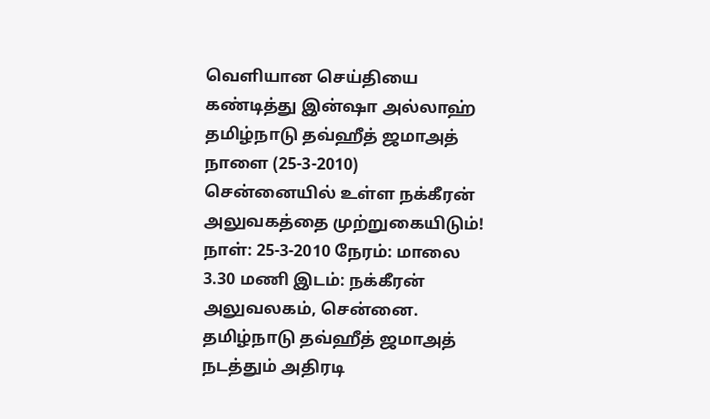வெளியான செய்தியை கண்டித்து இன்ஷா அல்லாஹ் தமிழ்நாடு தவ்ஹீத் ஜமாஅத் நாளை (25-3-2010) சென்னையில் உள்ள நக்கீரன் அலுவகத்தை முற்றுகையிடும்! நாள்: 25-3-2010 நேரம்: மாலை 3.30 மணி இடம்: நக்கீரன் அலுவலகம், சென்னை. தமிழ்நாடு தவ்ஹீத் ஜமாஅத் நடத்தும் அதிரடி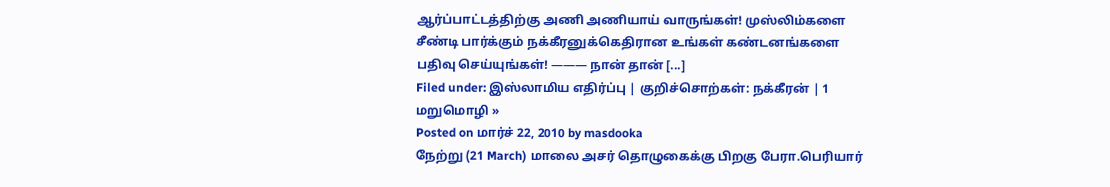ஆர்ப்பாட்டத்திற்கு அணி அணியாய் வாருங்கள்! முஸ்லிம்களை சீண்டி பார்க்கும் நக்கீரனுக்கெதிரான உங்கள் கண்டனங்களை பதிவு செய்யுங்கள்! ——— நான் தான் [...]
Filed under: இஸ்லாமிய எதிர்ப்பு | குறிச்சொற்கள்: நக்கீரன் | 1 மறுமொழி »
Posted on மார்ச் 22, 2010 by masdooka
நேற்று (21 March) மாலை அசர் தொழுகைக்கு பிறகு பேரா.பெரியார்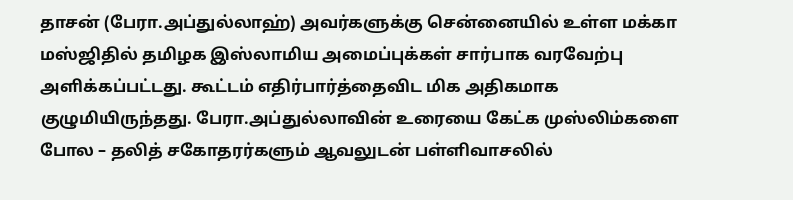தாசன் (பேரா.அப்துல்லாஹ்) அவர்களுக்கு சென்னையில் உள்ள மக்கா மஸ்ஜிதில் தமிழக இஸ்லாமிய அமைப்புக்கள் சார்பாக வரவேற்பு அளிக்கப்பட்டது. கூட்டம் எதிர்பார்த்தைவிட மிக அதிகமாக குழுமியிருந்தது. பேரா.அப்துல்லாவின் உரையை கேட்க முஸ்லிம்களை போல – தலித் சகோதரர்களும் ஆவலுடன் பள்ளிவாசலில்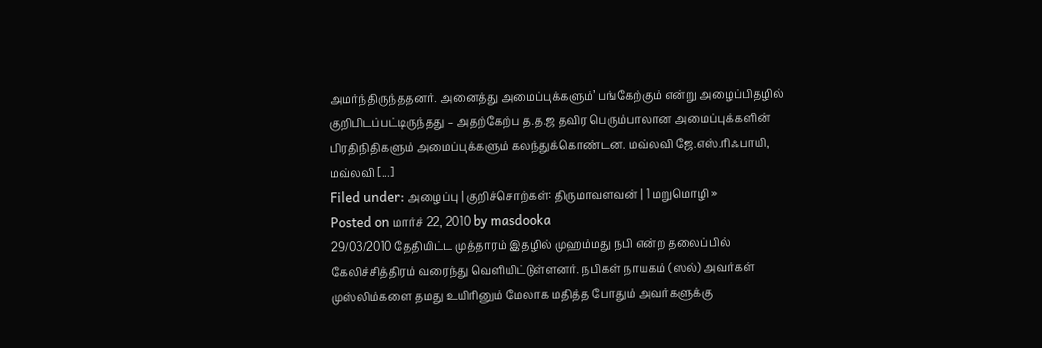அமர்ந்திருந்ததனர். அனைத்து அமைப்புக்களும்’ பங்கேற்கும் என்று அழைப்பிதழில் குறிபிடப்பட்டிருந்தது – அதற்கேற்ப த.த.ஜ தவிர பெரும்பாலான அமைப்புக்களின் பிரதிநிதிகளும் அமைப்புக்களும் கலந்துக்கொண்டன. மவ்லவி ஜே.எஸ்.ரிஃபாயி, மவ்லவி [...]
Filed under: அழைப்பு | குறிச்சொற்கள்: திருமாவளவன் | 1 மறுமொழி »
Posted on மார்ச் 22, 2010 by masdooka
29/03/2010 தேதியிட்ட முத்தாரம் இதழில் முஹம்மது நபி என்ற தலைப்பில் கேலிச்சித்திரம் வரைந்து வெளியிட்டுள்ளனர். நபிகள் நாயகம் (ஸல்) அவர்கள் முஸ்லிம்களை தமது உயிரினும் மேலாக மதித்த போதும் அவர்களுக்கு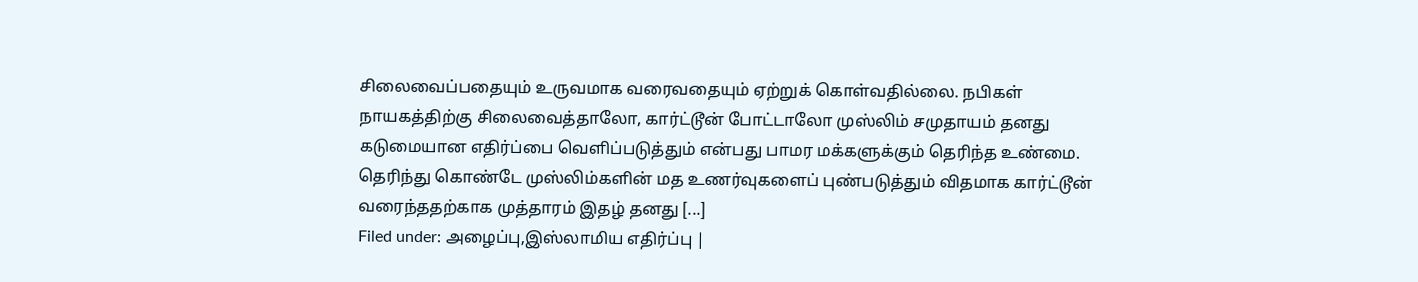சிலைவைப்பதையும் உருவமாக வரைவதையும் ஏற்றுக் கொள்வதில்லை. நபிகள் நாயகத்திற்கு சிலைவைத்தாலோ, கார்ட்டூன் போட்டாலோ முஸ்லிம் சமுதாயம் தனது கடுமையான எதிர்ப்பை வெளிப்படுத்தும் என்பது பாமர மக்களுக்கும் தெரிந்த உண்மை. தெரிந்து கொண்டே முஸ்லிம்களின் மத உணர்வுகளைப் புண்படுத்தும் விதமாக கார்ட்டூன் வரைந்ததற்காக முத்தாரம் இதழ் தனது [...]
Filed under: அழைப்பு,இஸ்லாமிய எதிர்ப்பு |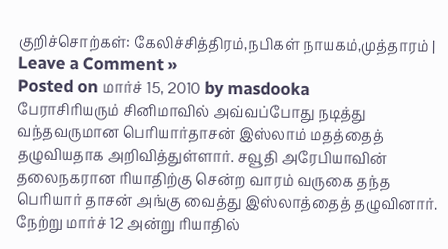குறிச்சொற்கள்: கேலிச்சித்திரம்,நபிகள் நாயகம்,முத்தாரம் | Leave a Comment »
Posted on மார்ச் 15, 2010 by masdooka
பேராசிரியரும் சினிமாவில் அவ்வப்போது நடித்து வந்தவருமான பெரியார்தாசன் இஸ்லாம் மதத்தைத் தழுவியதாக அறிவித்துள்ளார். சவூதி அரேபியாவின் தலைநகரான ரியாதிற்கு சென்ற வாரம் வருகை தந்த பெரியார் தாசன் அங்கு வைத்து இஸ்லாத்தைத் தழுவினார். நேற்று மார்ச் 12 அன்று ரியாதில்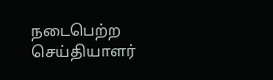நடைபெற்ற செய்தியாளர்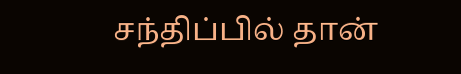சந்திப்பில் தான்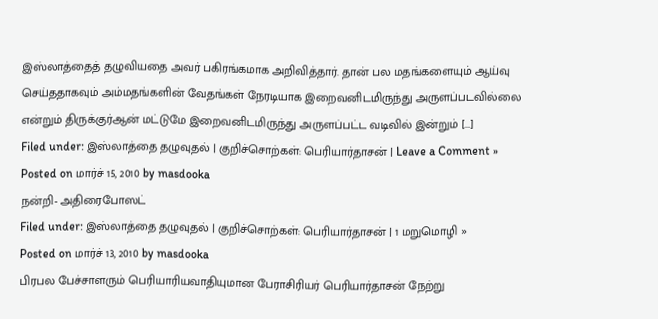இஸ்லாத்தைத் தழுவியதை அவர் பகிரங்கமாக அறிவித்தார். தான் பல மதங்களையும் ஆய்வு செய்ததாகவும் அம்மதங்களின் வேதங்கள் நேரடியாக இறைவனிடமிருந்து அருளப்படவில்லை என்றும் திருக்குர்ஆன் மட்டுமே இறைவனிடமிருந்து அருளப்பட்ட வடிவில் இன்றும் [...]
Filed under: இஸ்லாத்தை தழுவுதல் | குறிச்சொற்கள்: பெரியார்தாசன் | Leave a Comment »
Posted on மார்ச் 15, 2010 by masdooka
நன்றி- அதிரைபோஸட்
Filed under: இஸ்லாத்தை தழுவுதல் | குறிச்சொற்கள்: பெரியார்தாசன் | 1 மறுமொழி »
Posted on மார்ச் 13, 2010 by masdooka
பிரபல பேச்சாளரும் பெரியாரியவாதியுமான பேராசிரியர் பெரியார்தாசன் நேற்று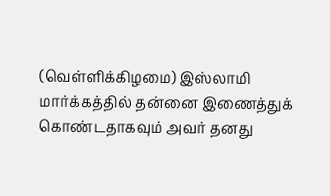(வெள்ளிக்கிழமை) இஸ்லாமி மார்க்கத்தில் தன்னை இணைத்துக் கொண்டதாகவும் அவர் தனது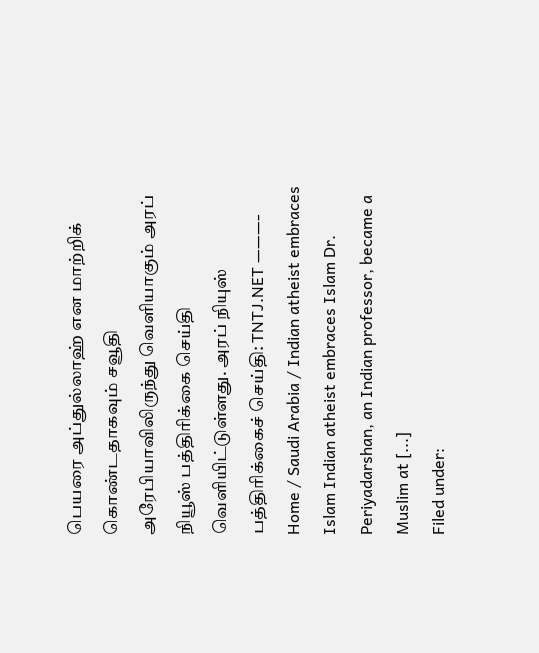பெயரை அப்துல்லாஹ் என மாற்றிக் கொண்டதாகவும் சவூதி அரேபியாவிலிருந்து வெளியாகும் அரப் நியூஸ் பத்திரிக்கை செய்தி வெளியிட்டுள்ளது. அரப் நியுஸ் பத்திரிக்கைச் செய்தி: TNTJ.NET ———- Home / Saudi Arabia / Indian atheist embraces Islam Indian atheist embraces Islam Dr. Periyadarshan, an Indian professor, became a Muslim at [...]
Filed under: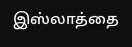இஸ்லாத்தை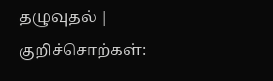தழுவுதல் | குறிச்சொற்கள்: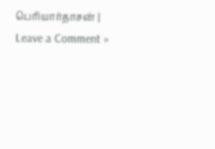பெரியார்தாசன் | Leave a Comment »